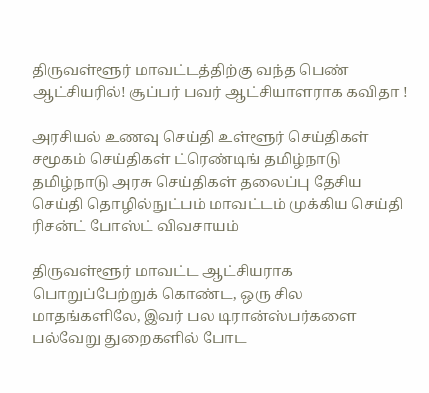திருவள்ளூர் மாவட்டத்திற்கு வந்த பெண் ஆட்சியரில்! சூப்பர் பவர் ஆட்சியாளராக கவிதா !

அரசியல் உணவு செய்தி உள்ளூர் செய்திகள் சமூகம் செய்திகள் ட்ரெண்டிங் தமிழ்நாடு தமிழ்நாடு அரசு செய்திகள் தலைப்பு தேசிய செய்தி தொழில்நுட்பம் மாவட்டம் முக்கிய செய்தி ரிசன்ட் போஸ்ட் விவசாயம்

திருவள்ளூர் மாவட்ட ஆட்சியராக பொறுப்பேற்றுக் கொண்ட, ஒரு சில மாதங்களிலே, இவர் பல டிரான்ஸ்பர்களை பல்வேறு துறைகளில் போட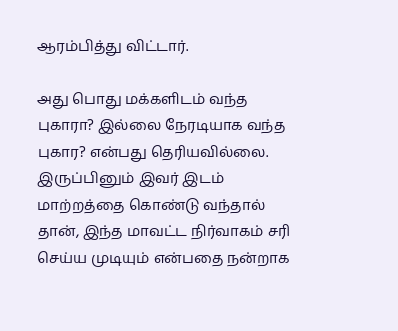ஆரம்பித்து விட்டார்.

அது பொது மக்களிடம் வந்த புகாரா? இல்லை நேரடியாக வந்த புகார? என்பது தெரியவில்லை. இருப்பினும் இவர் இடம் மாற்றத்தை கொண்டு வந்தால் தான், இந்த மாவட்ட நிர்வாகம் சரி செய்ய முடியும் என்பதை நன்றாக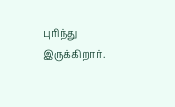புரிந்து இருக்கிறார்.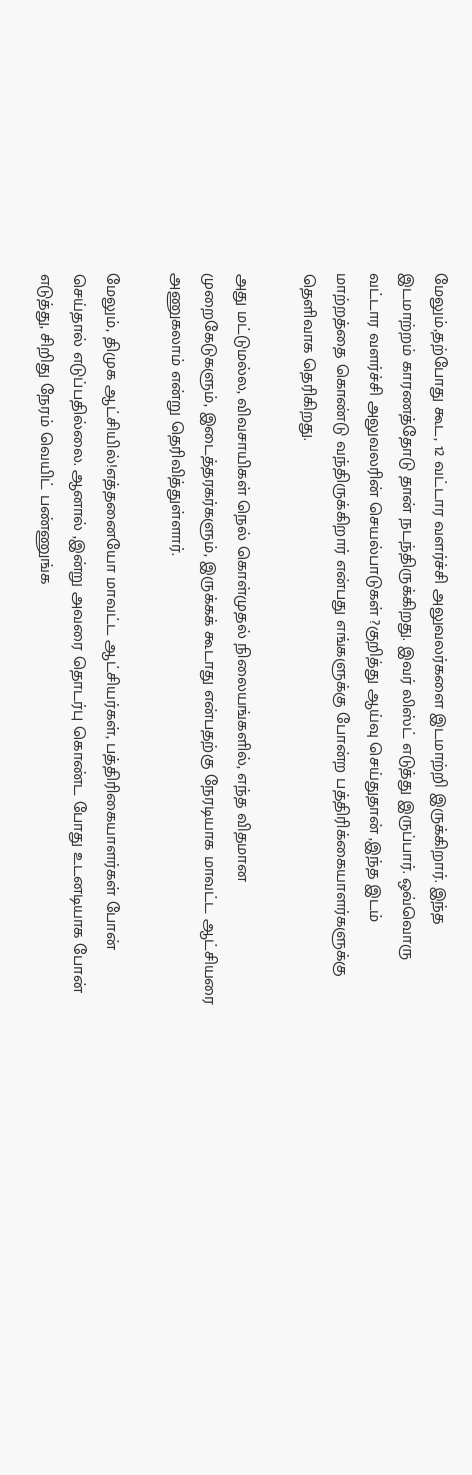மேலும்,தற்போது கூட, 12 வட்டார வளர்ச்சி அலுவலர்களை இடமாற்றி இருக்கிறார். இந்த இடமாற்றம் காரணத்தோடு தான் நடந்திருக்கிறது. இவர் லிஸ்ட் எடுத்து இருப்பார். ஒவ்வொரு வட்டார வளர்ச்சி அலுவலரின் செயல்பாடுகள் ?குறித்து ஆய்வு செய்துதான் ,இந்த இடம் மாற்றத்தை கொண்டு வந்திருக்கிறார் என்பது எங்களுக்கு போன்ற பத்திரிக்கையாளர்களுக்கு தெளிவாக தெரிகிறது.

அது மட்டுமல்ல, விவசாயிகள் நெல் கொள்முதல் நிலையங்களில், எந்த விதமான முறைகேடுகளும், இடைத்தரகர்களும், இருக்கக் கூடாது என்பதற்கு நேரடியாக மாவட்ட ஆட்சியரை அணுகலாம் என்று தெரிவித்துள்ளார்.

மேலும், திமுக ஆட்சியில்!எத்தனையோ மாவட்ட ஆட்சியர்கள், பத்திரிகையாளர்கள் போன் செய்தால் எடுப்பதில்லை. ஆனால் ,இன்று அவரை தொடர்பு கொண்ட போது உடனடியாக போன் எடுத்து, சிறிது நேரம் வெயிட் பண்ணுங்க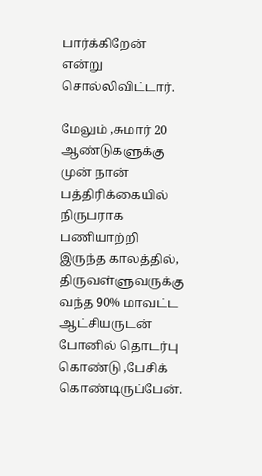பார்க்கிறேன் என்று சொல்லிவிட்டார்.

மேலும் ,சுமார் 20 ஆண்டுகளுக்கு முன் நான் பத்திரிக்கையில் நிருபராக பணியாற்றி இருந்த காலத்தில், திருவள்ளுவருக்கு வந்த 90% மாவட்ட ஆட்சியருடன் போனில் தொடர்பு கொண்டு ,பேசிக் கொண்டிருப்பேன்.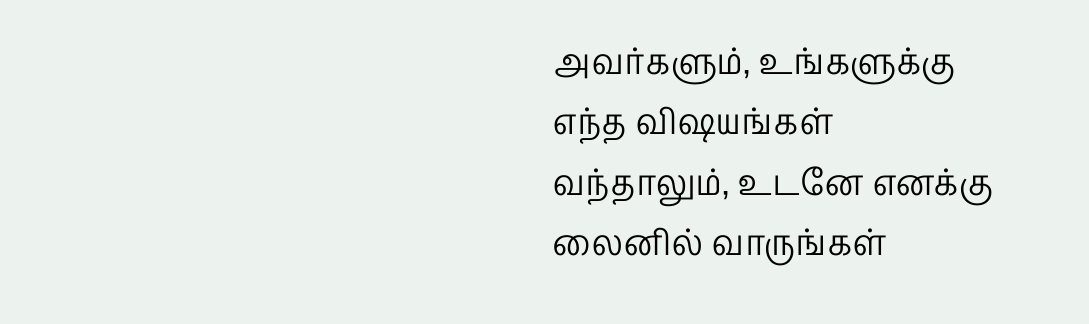அவர்களும், உங்களுக்கு எந்த விஷயங்கள் வந்தாலும், உடனே எனக்கு லைனில் வாருங்கள்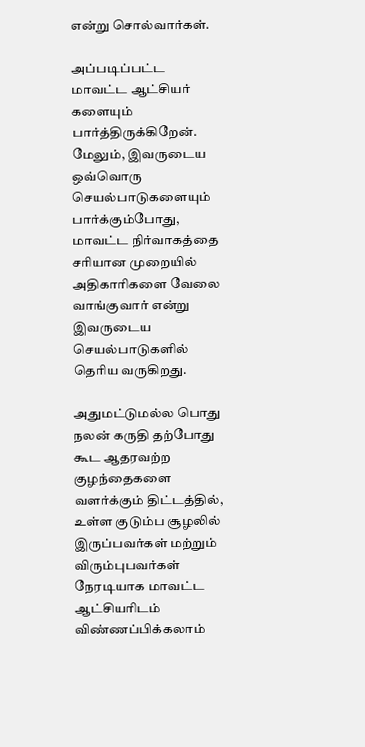என்று சொல்வார்கள்.

அப்படிப்பட்ட மாவட்ட ஆட்சியர் களையும் பார்த்திருக்கிறேன். மேலும், இவருடைய ஒவ்வொரு செயல்பாடுகளையும் பார்க்கும்போது, மாவட்ட நிர்வாகத்தை சரியான முறையில் அதிகாரிகளை வேலை வாங்குவார் என்று இவருடைய செயல்பாடுகளில் தெரிய வருகிறது.

அதுமட்டுமல்ல பொது நலன் கருதி தற்போது கூட ஆதரவற்ற குழந்தைகளை வளர்க்கும் திட்டத்தில், உள்ள குடும்ப சூழலில் இருப்பவர்கள் மற்றும் விரும்புபவர்கள் நேரடியாக மாவட்ட ஆட்சியரிடம் விண்ணப்பிக்கலாம்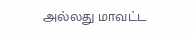அல்லது மாவட்ட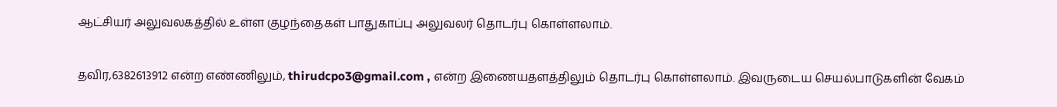ஆட்சியர் அலுவலகத்தில் உள்ள குழந்தைகள் பாதுகாப்பு அலுவலர் தொடர்பு கொள்ளலாம்.

தவிர,6382613912 என்ற எண்ணிலும், thirudcpo3@gmail.com , என்ற இணையதளத்திலும் தொடர்பு கொள்ளலாம். இவருடைய செயல்பாடுகளின் வேகம்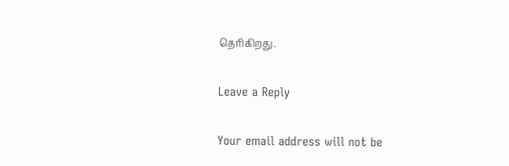தெரிகிறது.

Leave a Reply

Your email address will not be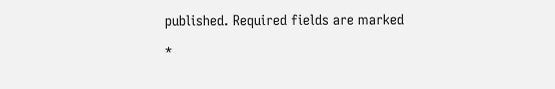published. Required fields are marked *